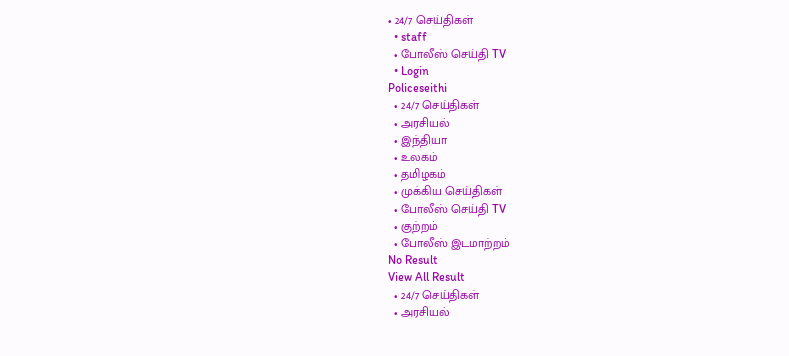• 24/7 செய்திகள்
  • staff
  • போலீஸ் செய்தி TV
  • Login
Policeseithi
  • 24/7 செய்திகள்
  • அரசியல்
  • இந்தியா
  • உலகம்
  • தமிழகம்
  • முக்கிய செய்திகள்
  • போலீஸ் செய்தி TV
  • குற்றம்
  • போலீஸ் இடமாற்றம்
No Result
View All Result
  • 24/7 செய்திகள்
  • அரசியல்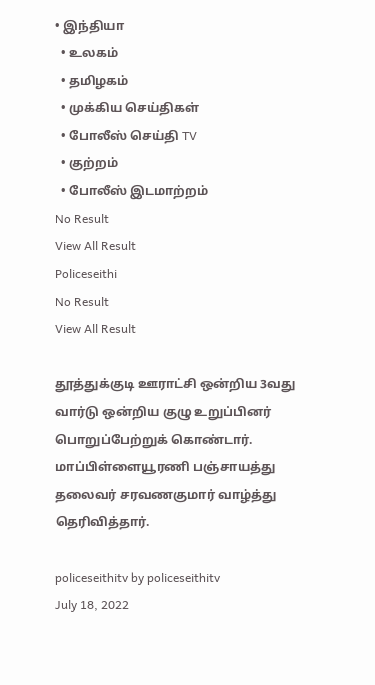• இந்தியா
  • உலகம்
  • தமிழகம்
  • முக்கிய செய்திகள்
  • போலீஸ் செய்தி TV
  • குற்றம்
  • போலீஸ் இடமாற்றம்
No Result
View All Result
Policeseithi
No Result
View All Result

தூத்துக்குடி ஊராட்சி ஒன்றிய 3வது வார்டு ஒன்றிய குழு உறுப்பினர் பொறுப்பேற்றுக் கொண்டார். மாப்பிள்ளையூரணி பஞ்சாயத்து தலைவர் சரவணகுமார் வாழ்த்து தெரிவித்தார்.

policeseithitv by policeseithitv
July 18, 2022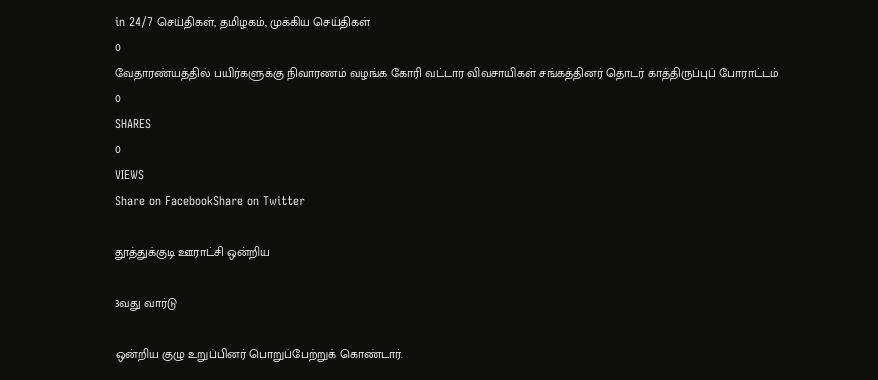in 24/7 செய்திகள், தமிழகம், முக்கிய செய்திகள்
0
வேதாரண்யத்தில் பயிர்களுக்கு நிவாரணம் வழங்க கோரி வட்டார விவசாயிகள் சங்கத்தினர் தொடர் காத்திருப்புப் போராட்டம்
0
SHARES
0
VIEWS
Share on FacebookShare on Twitter

தூத்துக்குடி ஊராட்சி ஒன்றிய

3வது வார்டு

ஒன்றிய குழு உறுப்பினர் பொறுப்பேற்றுக் கொண்டார்.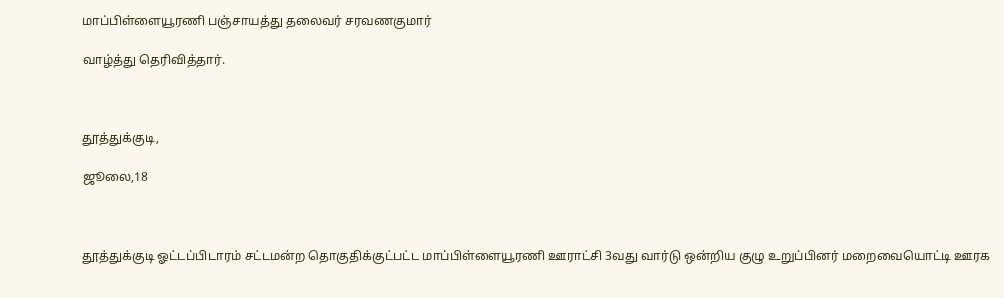மாப்பிள்ளையூரணி பஞ்சாயத்து தலைவர் சரவணகுமார்

வாழ்த்து தெரிவித்தார்.



தூத்துக்குடி,

ஜூலை,18



தூத்துக்குடி ஓட்டப்பிடாரம் சட்டமன்ற தொகுதிக்குட்பட்ட மாப்பிள்ளையூரணி ஊராட்சி 3வது வார்டு ஒன்றிய குழு உறுப்பினர் மறைவையொட்டி ஊரக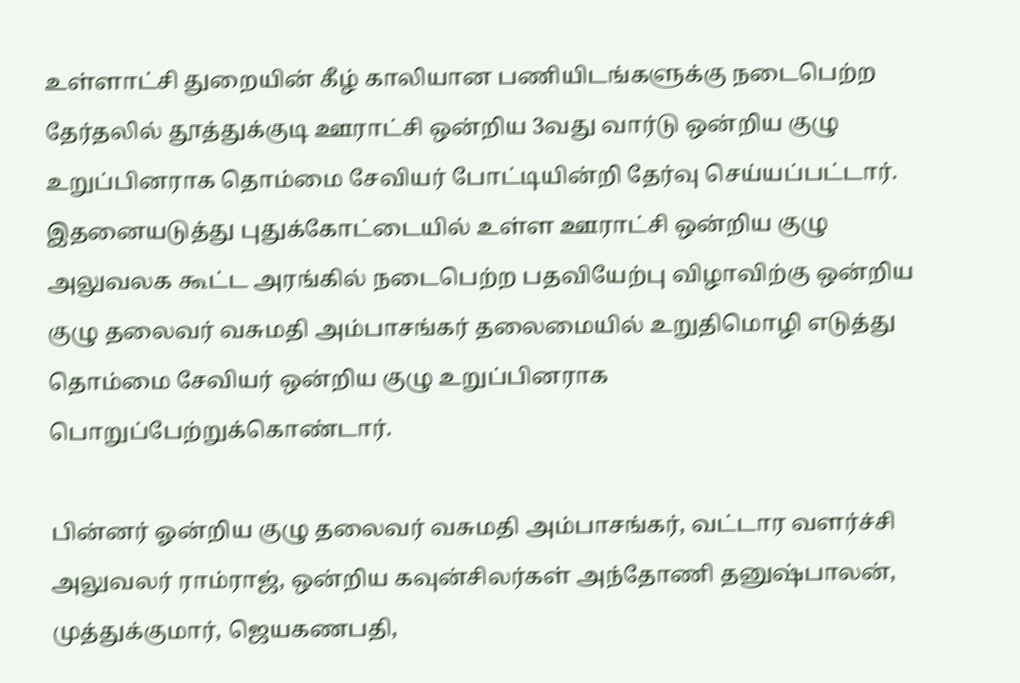உள்ளாட்சி துறையின் கீழ் காலியான பணியிடங்களுக்கு நடைபெற்ற தேர்தலில் தூத்துக்குடி ஊராட்சி ஒன்றிய 3வது வார்டு ஒன்றிய குழு உறுப்பினராக தொம்மை சேவியர் போட்டியின்றி தேர்வு செய்யப்பட்டார். இதனையடுத்து புதுக்கோட்டையில் உள்ள ஊராட்சி ஒன்றிய குழு அலுவலக கூட்ட அரங்கில் நடைபெற்ற பதவியேற்பு விழாவிற்கு ஒன்றிய குழு தலைவர் வசுமதி அம்பாசங்கர் தலைமையில் உறுதிமொழி எடுத்து தொம்மை சேவியர் ஒன்றிய குழு உறுப்பினராக பொறுப்பேற்றுக்கொண்டார்.

பின்னர் ஓன்றிய குழு தலைவர் வசுமதி அம்பாசங்கர், வட்டார வளர்ச்சி அலுவலர் ராம்ராஜ், ஒன்றிய கவுன்சிலர்கள் அந்தோணி தனுஷ்பாலன், முத்துக்குமார், ஜெயகணபதி,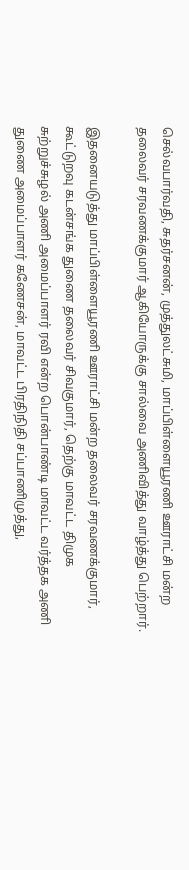செல்வபார்வதி, சுதர்சனன், முத்துலட்சுமி, மாப்பிள்ளையூரணி ஊராட்சி மன்ற தலைவர் சரவணக்குமார் ஆகியோருக்கு சால்வை அணிவித்து வாழ்த்து பெற்றார்.

இதனையடுத்து மாப்பிள்ளையூரணி ஊராட்சி மன்ற தலைவர் சரவணக்குமார், கூட்டுறவு கடன்சங்க துணை தலைவர் சிவகுமார், தெற்கு மாவட்ட திமுக சுற்றுச்சுழல் அணி அமைப்பாளர் ரவி என்ற பொன்பாண்டி மாவட்ட வர்த்தக அணி துணை அமைப்பாளர் கணேசன், மாவட்ட பிரதிநிதி சப்பாணிமுத்து,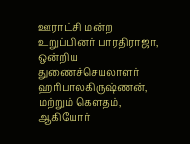ஊராட்சி மன்ற உறுப்பினர் பாரதிராஜா, ஒன்றிய துணைச்செயலாளர் ஹரிபாலகிருஷ்ணன், மற்றும் கௌதம், ஆகியோர்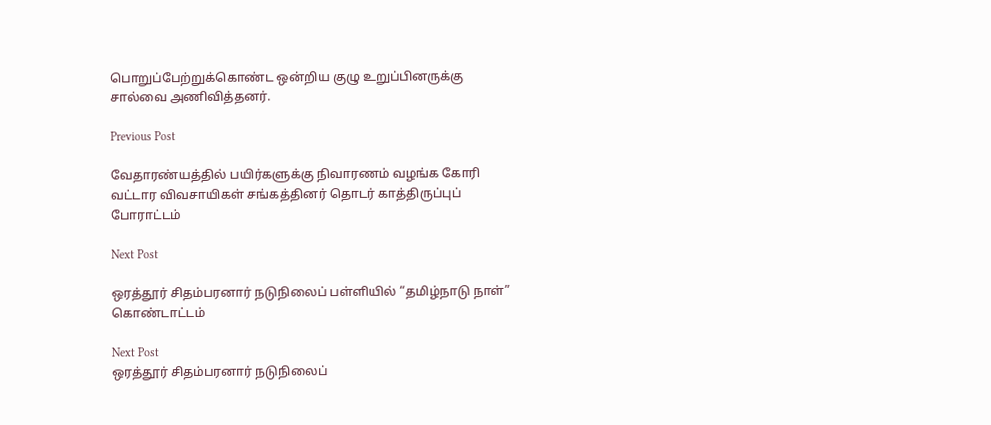பொறுப்பேற்றுக்கொண்ட ஒன்றிய குழு உறுப்பினருக்கு சால்வை அணிவித்தனர்.

Previous Post

வேதாரண்யத்தில் பயிர்களுக்கு நிவாரணம் வழங்க கோரி வட்டார விவசாயிகள் சங்கத்தினர் தொடர் காத்திருப்புப் போராட்டம்

Next Post

ஒரத்தூர் சிதம்பரனார் நடுநிலைப் பள்ளியில் “தமிழ்நாடு நாள்” கொண்டாட்டம்

Next Post
ஒரத்தூர் சிதம்பரனார் நடுநிலைப்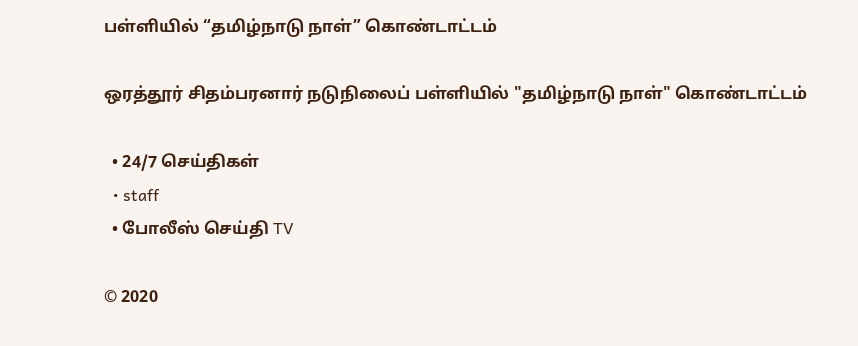பள்ளியில் “தமிழ்நாடு நாள்” கொண்டாட்டம்

ஒரத்தூர் சிதம்பரனார் நடுநிலைப் பள்ளியில் "தமிழ்நாடு நாள்" கொண்டாட்டம்

  • 24/7 செய்திகள்
  • staff
  • போலீஸ் செய்தி TV

© 2020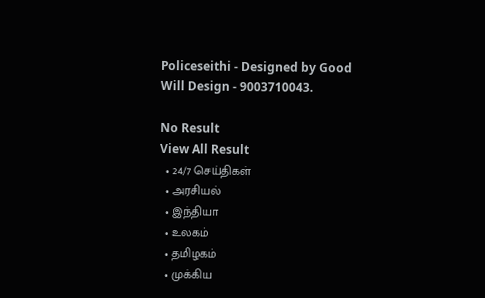Policeseithi - Designed by Good Will Design - 9003710043.

No Result
View All Result
  • 24/7 செய்திகள்
  • அரசியல்
  • இந்தியா
  • உலகம்
  • தமிழகம்
  • முக்கிய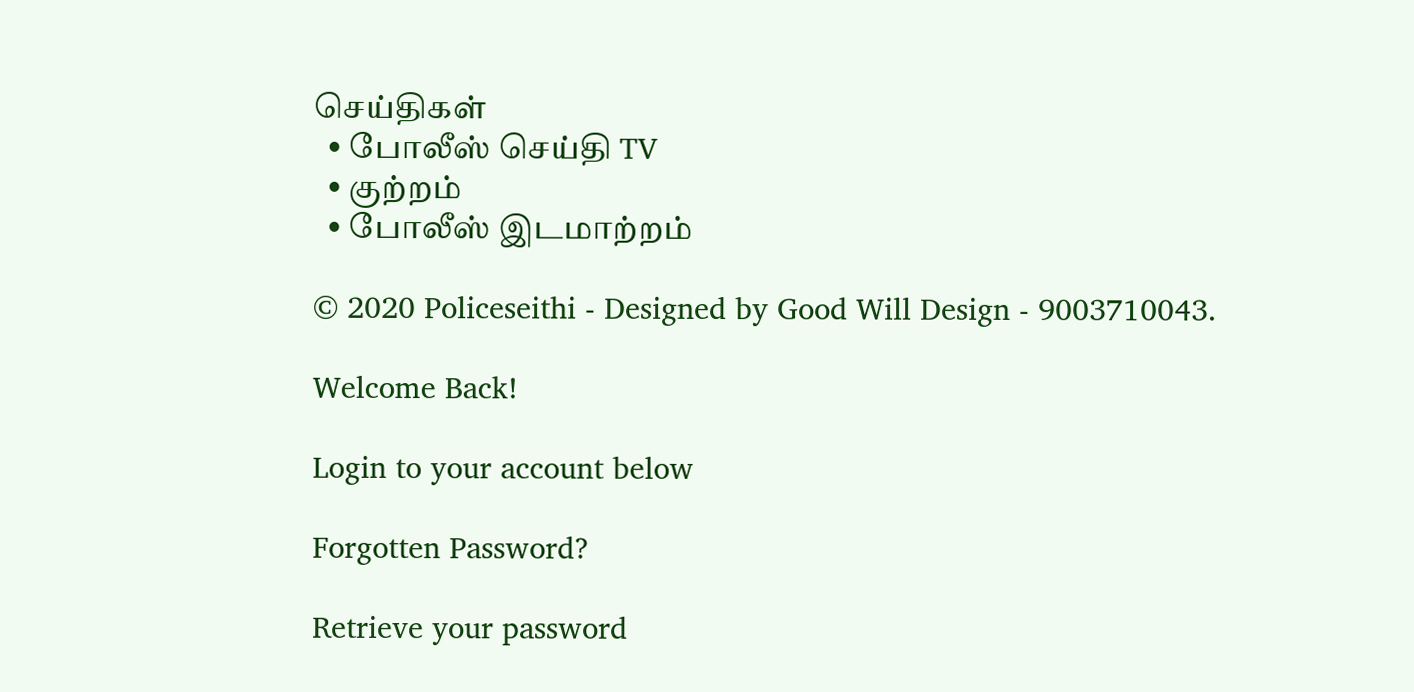செய்திகள்
  • போலீஸ் செய்தி TV
  • குற்றம்
  • போலீஸ் இடமாற்றம்

© 2020 Policeseithi - Designed by Good Will Design - 9003710043.

Welcome Back!

Login to your account below

Forgotten Password?

Retrieve your password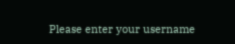Please enter your username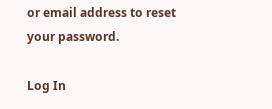or email address to reset your password.

Log In